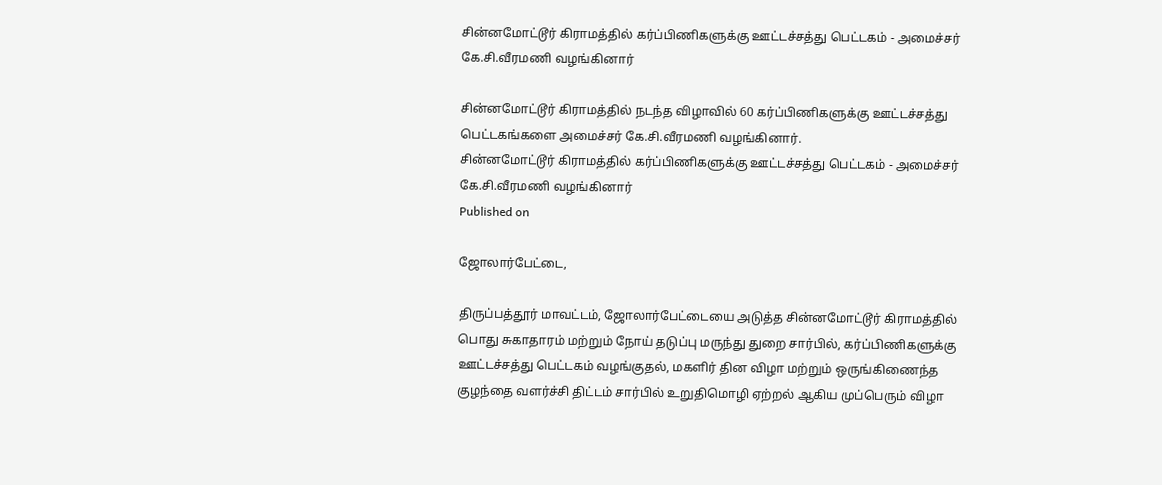சின்னமோட்டூர் கிராமத்தில் கர்ப்பிணிகளுக்கு ஊட்டச்சத்து பெட்டகம் - அமைச்சர் கே.சி.வீரமணி வழங்கினார்

சின்னமோட்டூர் கிராமத்தில் நடந்த விழாவில் 60 கர்ப்பிணிகளுக்கு ஊட்டச்சத்து பெட்டகங்களை அமைச்சர் கே.சி.வீரமணி வழங்கினார்.
சின்னமோட்டூர் கிராமத்தில் கர்ப்பிணிகளுக்கு ஊட்டச்சத்து பெட்டகம் - அமைச்சர் கே.சி.வீரமணி வழங்கினார்
Published on

ஜோலார்பேட்டை,

திருப்பத்தூர் மாவட்டம், ஜோலார்பேட்டையை அடுத்த சின்னமோட்டூர் கிராமத்தில் பொது சுகாதாரம் மற்றும் நோய் தடுப்பு மருந்து துறை சார்பில், கர்ப்பிணிகளுக்கு ஊட்டச்சத்து பெட்டகம் வழங்குதல், மகளிர் தின விழா மற்றும் ஒருங்கிணைந்த குழந்தை வளர்ச்சி திட்டம் சார்பில் உறுதிமொழி ஏற்றல் ஆகிய முப்பெரும் விழா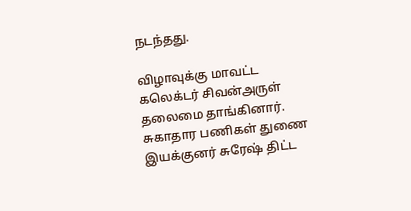நடந்தது.

விழாவுக்கு மாவட்ட கலெக்டர் சிவன்அருள் தலைமை தாங்கினார். சுகாதார பணிகள் துணை இயக்குனர் சுரேஷ் திட்ட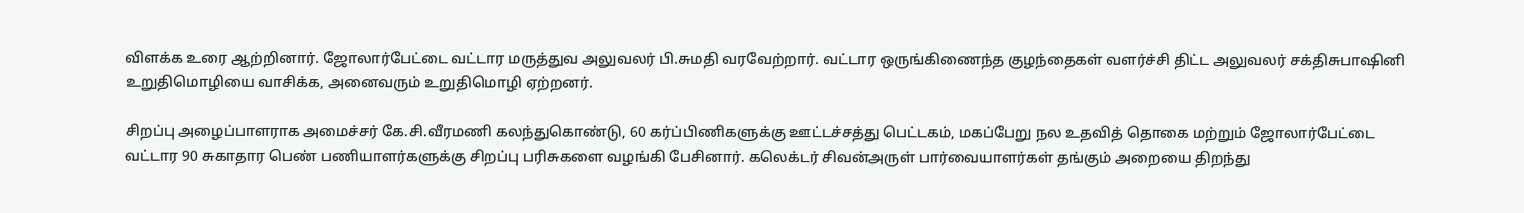விளக்க உரை ஆற்றினார். ஜோலார்பேட்டை வட்டார மருத்துவ அலுவலர் பி.சுமதி வரவேற்றார். வட்டார ஒருங்கிணைந்த குழந்தைகள் வளர்ச்சி திட்ட அலுவலர் சக்திசுபாஷினி உறுதிமொழியை வாசிக்க, அனைவரும் உறுதிமொழி ஏற்றனர்.

சிறப்பு அழைப்பாளராக அமைச்சர் கே.சி.வீரமணி கலந்துகொண்டு, 60 கர்ப்பிணிகளுக்கு ஊட்டச்சத்து பெட்டகம், மகப்பேறு நல உதவித் தொகை மற்றும் ஜோலார்பேட்டை வட்டார 90 சுகாதார பெண் பணியாளர்களுக்கு சிறப்பு பரிசுகளை வழங்கி பேசினார். கலெக்டர் சிவன்அருள் பார்வையாளர்கள் தங்கும் அறையை திறந்து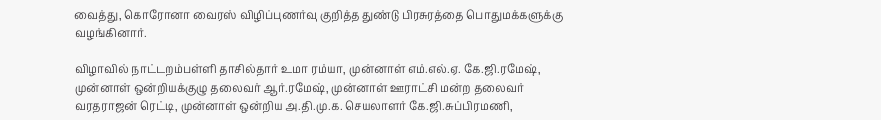வைத்து, கொரோனா வைரஸ் விழிப்புணர்வு குறித்த துண்டு பிரசுரத்தை பொதுமக்களுக்கு வழங்கினார்.

விழாவில் நாட்டறம்பள்ளி தாசில்தார் உமா ரம்யா, முன்னாள் எம்.எல்.ஏ. கே.ஜி.ரமேஷ், முன்னாள் ஒன்றியக்குழு தலைவர் ஆர்.ரமேஷ், முன்னாள் ஊராட்சி மன்ற தலைவர் வரதராஜன் ரெட்டி, முன்னாள் ஒன்றிய அ.தி.மு.க. செயலாளர் கே.ஜி.சுப்பிரமணி,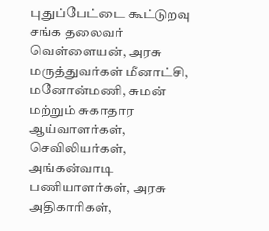புதுப்பேட்டை கூட்டுறவு சங்க தலைவர் வெள்ளையன், அரசு மருத்துவர்கள் மீனாட்சி, மனோன்மணி, சுமன் மற்றும் சுகாதார ஆய்வாளர்கள், செவிலியர்கள், அங்கன்வாடி பணியாளர்கள், அரசு அதிகாரிகள்,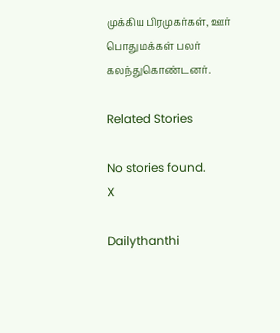முக்கிய பிரமுகர்கள், ஊர் பொதுமக்கள் பலர் கலந்துகொண்டனர்.

Related Stories

No stories found.
X

Dailythanthi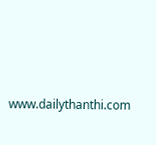www.dailythanthi.com